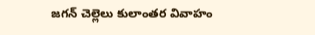జ‌గ‌న్ చెల్లెలు కులాంతర వివాహం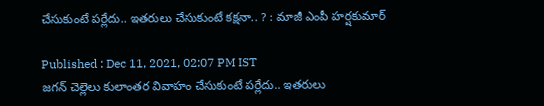చేసుకుంటే పర్లేదు.. ఇతరులు చేసుకుంటే కక్షనా.. ? : మాజీ ఎంపీ హర్షకుమార్‌

Published : Dec 11, 2021, 02:07 PM IST
జ‌గ‌న్ చెల్లెలు కులాంతర వివాహం చేసుకుంటే పర్లేదు.. ఇతరులు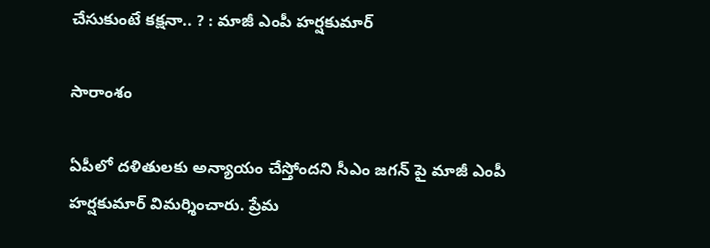చేసుకుంటే కక్షనా.. ? : మాజీ ఎంపీ హర్షకుమార్‌

సారాంశం

ఏపీలో దళితులకు అన్యాయం చేస్తోందని సీఎం జ‌గ‌న్ పై మాజీ ఎంపీ హర్షకుమార్ విమర్శించారు. ప్రేమ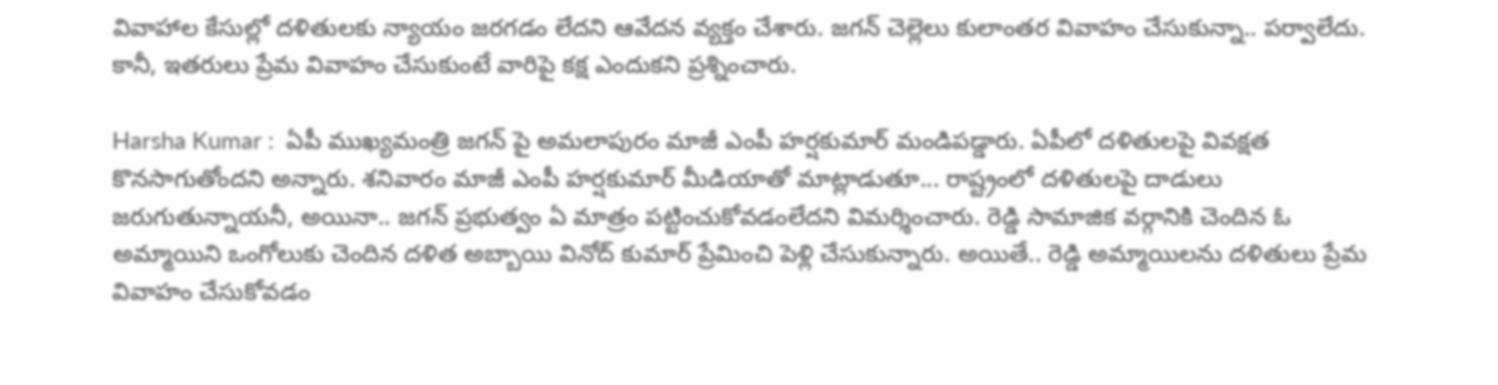వివాహాల కేసుల్లో దళితులకు న్యాయం జరగడం లేదని ఆవేదన వ్యక్తం చేశారు. జ‌గ‌న్ చెల్లెలు కులాంతర వివాహం చేసుకున్నా.. పర్వాలేదు. కానీ, ఇతరులు ప్రేమ వివాహం చేసుకుంటే వారిపై కక్ష ఎందుకని ప్రశ్నించారు.

Harsha Kumar :  ఏపీ ముఖ్యమంత్రి జగన్ పై అమలాపురం మాజీ ఎంపీ హర్షకుమార్ మండిపడ్డారు. ఏపీలో దళితులపై వివక్షత కొనసాగుతోందని అన్నారు. శనివారం మాజీ ఎంపీ హర్షకుమార్ మీడియాతో మాట్లాడుతూ... రాష్ట్రంలో దళితులపై దాడులు జరుగుతున్నాయ‌నీ, అయినా.. జగ‌న్ ప్రభుత్వం ఏ మాత్రం ప‌ట్టించుకోవ‌డంలేద‌ని విమర్శించారు. రెడ్డి సామాజిక వర్గానికి చెందిన ఓ అమ్మాయిని ఒంగోలుకు చెందిన దళిత అబ్బాయి వినోద్ కుమార్ ప్రేమించి పెళ్లి చేసుకున్నారు. అయితే.. రెడ్డి అమ్మాయిలను దళితులు ప్రేమ వివాహం చేసుకోవ‌డం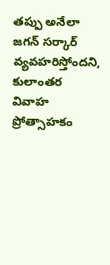త‌ప్పు అనేలా జగన్ స‌ర్కార్ వ్య‌వ‌హ‌రిస్తోందని, కులాంతర వివాహ ప్రోత్సాహకం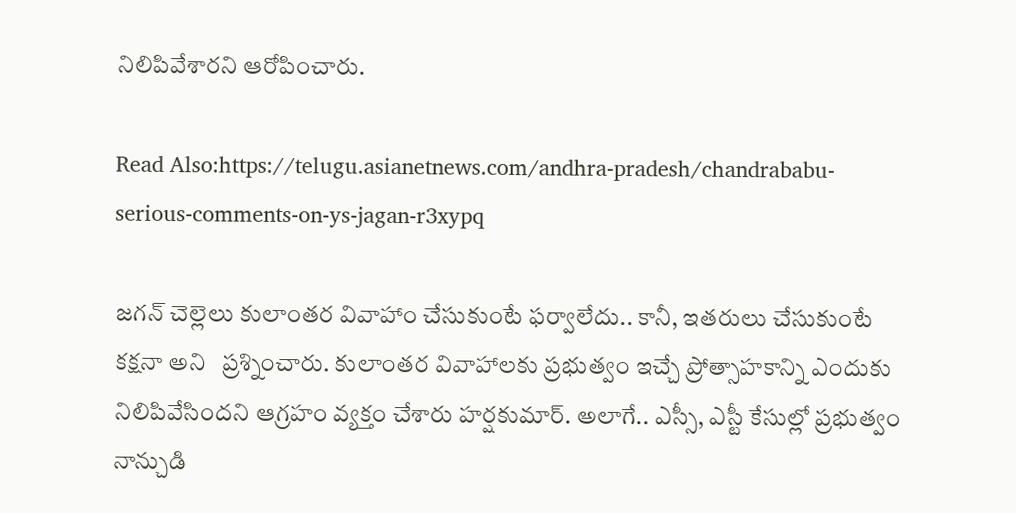నిలిపివేశారని ఆరోపించారు.

Read Also:https://telugu.asianetnews.com/andhra-pradesh/chandrababu-serious-comments-on-ys-jagan-r3xypq

జగన్‌ చెల్లెలు కులాంతర వివాహాం చేసుకుంటే ఫర్వాలేదు.. కానీ, ఇతరులు చేసుకుంటే కక్షనా అని   ప్రశ్నించారు. కులాంతర వివాహాలకు ప్రభుత్వం ఇచ్చే ప్రోత్సాహకాన్ని ఎందుకు నిలిపివేసింద‌ని ఆగ్ర‌హం వ్య‌క్తం చేశారు హర్షకుమార్‌. అలాగే.. ఎస్సీ, ఎస్టీ కేసుల్లో ప్రభుత్వం నాన్చుడి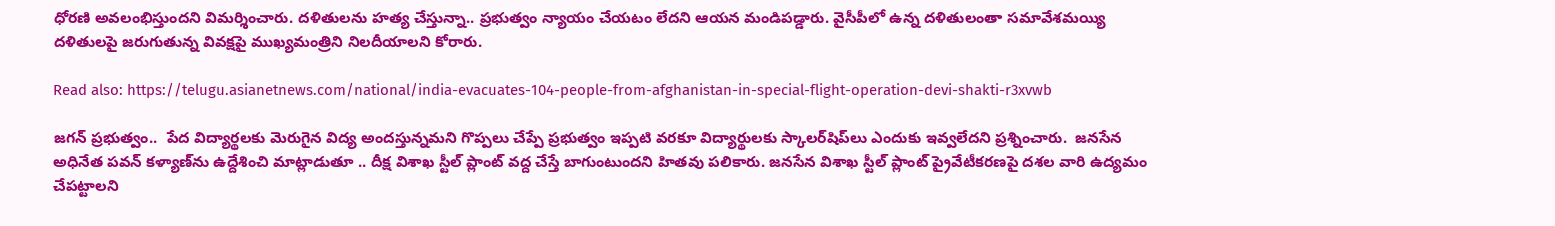ధోరణి అవలంభిస్తుందని విమ‌ర్శించారు. దళితులను హత్య చేస్తున్నా.. ప్రభుత్వం న్యాయం చేయటం లేదని ఆయన మండిపడ్డారు. వైసీపీలో ఉన్న దళితులంతా సమావేశమయ్యి దళితులపై జరుగుతున్న వివక్షపై ముఖ్యమంత్రిని నిలదీయాలని కోరారు.

Read also: https://telugu.asianetnews.com/national/india-evacuates-104-people-from-afghanistan-in-special-flight-operation-devi-shakti-r3xvwb

జ‌గ‌న్ ప్ర‌భుత్వం..  పేద విద్యార్థ‌లకు మెరుగైన విద్య అంద‌స్తున్నమ‌ని గొప్ప‌లు చేప్పే ప్ర‌భుత్వం ఇప్ప‌టి వ‌ర‌కూ విద్యార్థులకు స్కాలర్‌షిప్‌లు ఎందుకు ఇవ్వ‌లేద‌ని ప్ర‌శ్నించారు.  జనసేన అధినేత పవన్ కళ్యాణ్‌ను ఉద్దేశించి మాట్లాడుతూ .. దీక్ష విశాఖ స్టీల్ ప్లాంట్ వద్ద చేస్తే బాగుంటుందని హితవు పలికారు. జనసేన విశాఖ స్టీల్‌ ప్లాంట్‌ ప్రైవేటీకరణపై దశల వారి ఉద్యమం చేపట్టాలని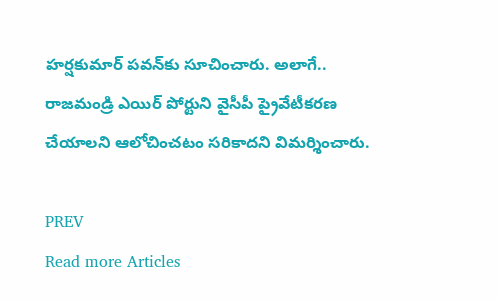హర్షకుమార్‌ పవన్‌కు సూచించారు. అలాగే.. రాజమండ్రి ఎయిర్ పోర్టుని వైసీపీ ప్రైవేటీకరణ చేయాలని ఆలోచించటం స‌రికాద‌ని విమ‌ర్శించారు.

PREV
Read more Articles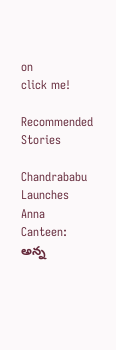on
click me!

Recommended Stories

Chandrababu Launches Anna Canteen: అన్న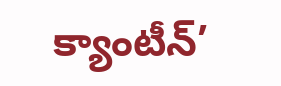క్యాంటీన్’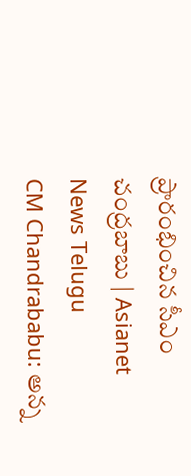ప్రారంభించిన సీఎం చంద్రబాబు | Asianet News Telugu
CM Chandrababu: అన్న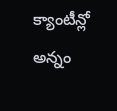క్యాంటీన్లో అన్నం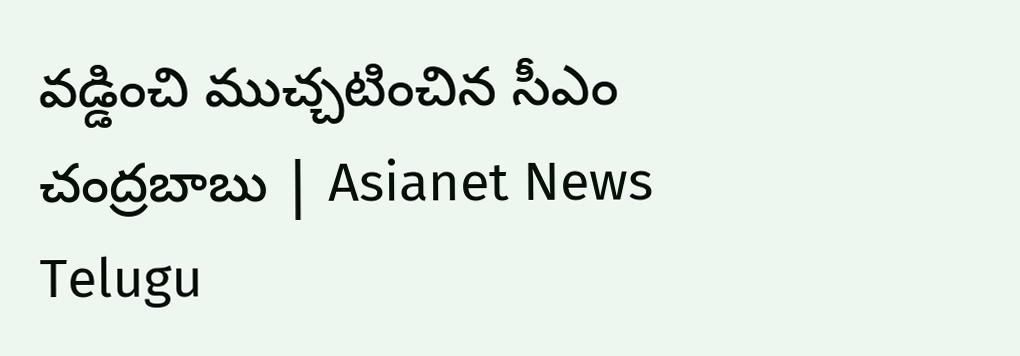వడ్డించి ముచ్చటించిన సీఎం చంద్రబాబు | Asianet News Telugu